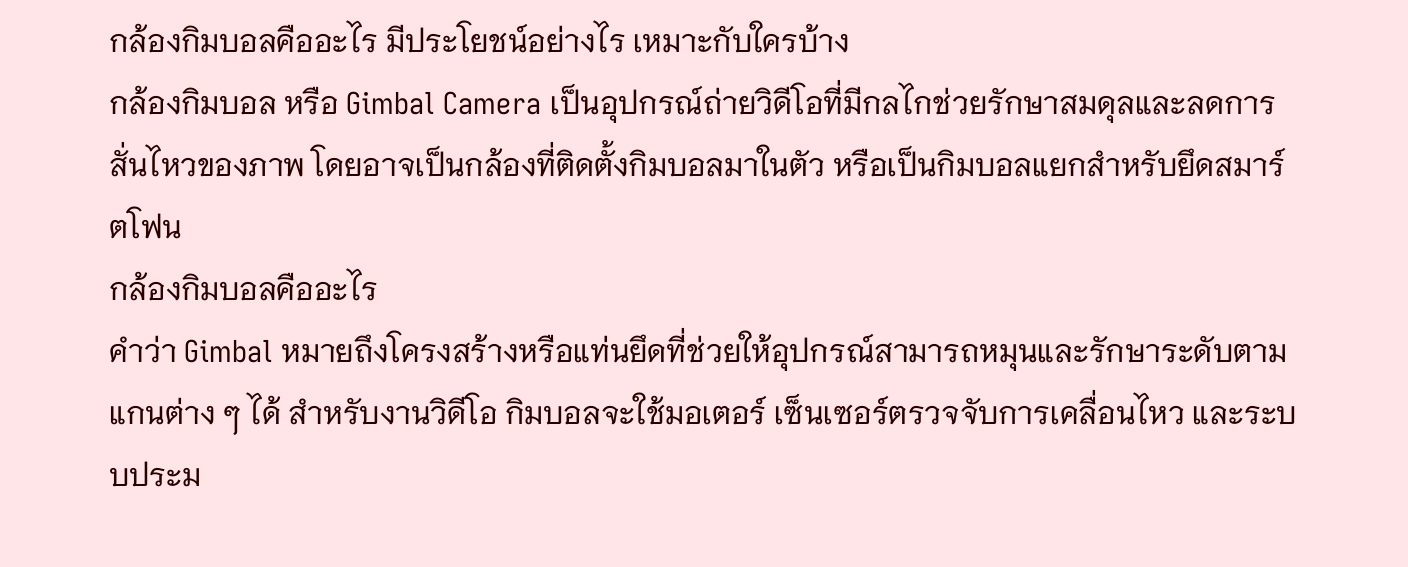กล้องกิมบอลคืออะไร มีประโยชน์อย่างไร เหมาะกับใครบ้าง
กล้องกิมบอล หรือ Gimbal Camera เป็นอุปกรณ์ถ่ายวิดีโอที่มีกลไกช่วยรักษาสมดุลและลดการสั่นไหวของภาพ โดยอาจเป็นกล้องที่ติดตั้งกิมบอลมาในตัว หรือเป็นกิมบอลแยกสำหรับยึดสมาร์ตโฟน
กล้องกิมบอลคืออะไร
คำว่า Gimbal หมายถึงโครงสร้างหรือแท่นยึดที่ช่วยให้อุปกรณ์สามารถหมุนและรักษาระดับตามแกนต่าง ๆ ได้ สำหรับงานวิดีโอ กิมบอลจะใช้มอเตอร์ เซ็นเซอร์ตรวจจับการเคลื่อนไหว และระบบประม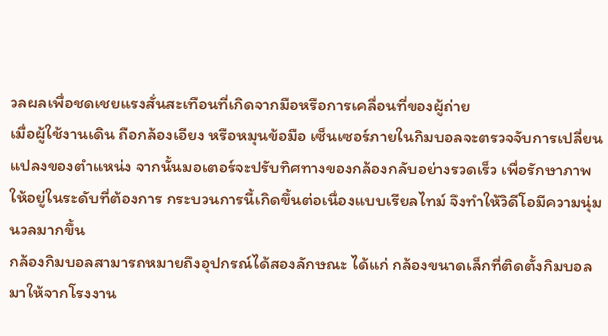วลผลเพื่อชดเชยแรงสั่นสะเทือนที่เกิดจากมือหรือการเคลื่อนที่ของผู้ถ่าย
เมื่อผู้ใช้งานเดิน ถือกล้องเอียง หรือหมุนข้อมือ เซ็นเซอร์ภายในกิมบอลจะตรวจจับการเปลี่ยนแปลงของตำแหน่ง จากนั้นมอเตอร์จะปรับทิศทางของกล้องกลับอย่างรวดเร็ว เพื่อรักษาภาพให้อยู่ในระดับที่ต้องการ กระบวนการนี้เกิดขึ้นต่อเนื่องแบบเรียลไทม์ จึงทำให้วิดีโอมีความนุ่มนวลมากขึ้น
กล้องกิมบอลสามารถหมายถึงอุปกรณ์ได้สองลักษณะ ได้แก่ กล้องขนาดเล็กที่ติดตั้งกิมบอลมาให้จากโรงงาน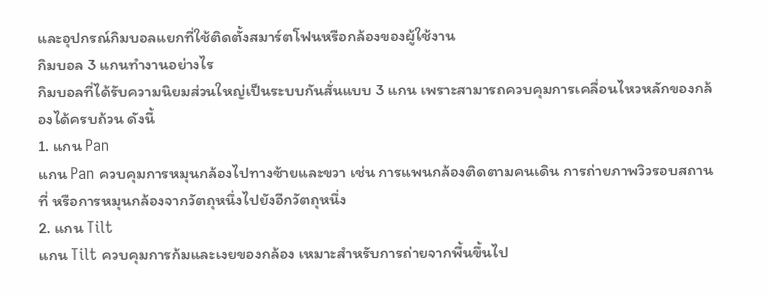และอุปกรณ์กิมบอลแยกที่ใช้ติดตั้งสมาร์ตโฟนหรือกล้องของผู้ใช้งาน
กิมบอล 3 แกนทำงานอย่างไร
กิมบอลที่ได้รับความนิยมส่วนใหญ่เป็นระบบกันสั่นแบบ 3 แกน เพราะสามารถควบคุมการเคลื่อนไหวหลักของกล้องได้ครบถ้วน ดังนี้
1. แกน Pan
แกน Pan ควบคุมการหมุนกล้องไปทางซ้ายและขวา เช่น การแพนกล้องติดตามคนเดิน การถ่ายภาพวิวรอบสถานที่ หรือการหมุนกล้องจากวัตถุหนึ่งไปยังอีกวัตถุหนึ่ง
2. แกน Tilt
แกน Tilt ควบคุมการก้มและเงยของกล้อง เหมาะสำหรับการถ่ายจากพื้นขึ้นไป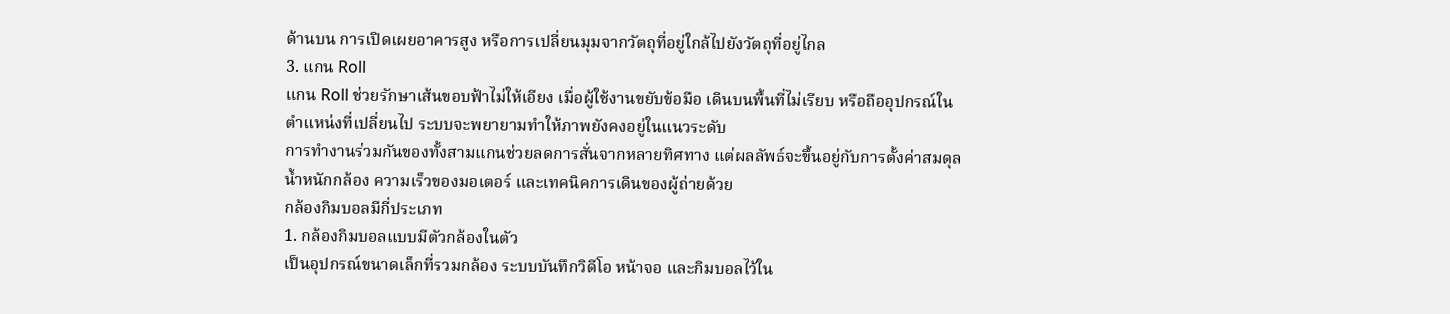ด้านบน การเปิดเผยอาคารสูง หรือการเปลี่ยนมุมจากวัตถุที่อยู่ใกล้ไปยังวัตถุที่อยู่ไกล
3. แกน Roll
แกน Roll ช่วยรักษาเส้นขอบฟ้าไม่ให้เอียง เมื่อผู้ใช้งานขยับข้อมือ เดินบนพื้นที่ไม่เรียบ หรือถืออุปกรณ์ในตำแหน่งที่เปลี่ยนไป ระบบจะพยายามทำให้ภาพยังคงอยู่ในแนวระดับ
การทำงานร่วมกันของทั้งสามแกนช่วยลดการสั่นจากหลายทิศทาง แต่ผลลัพธ์จะขึ้นอยู่กับการตั้งค่าสมดุล น้ำหนักกล้อง ความเร็วของมอเตอร์ และเทคนิคการเดินของผู้ถ่ายด้วย
กล้องกิมบอลมีกี่ประเภท
1. กล้องกิมบอลแบบมีตัวกล้องในตัว
เป็นอุปกรณ์ขนาดเล็กที่รวมกล้อง ระบบบันทึกวิดีโอ หน้าจอ และกิมบอลไว้ใน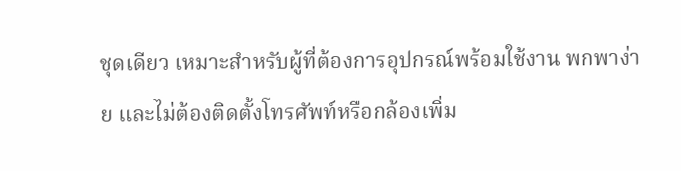ชุดเดียว เหมาะสำหรับผู้ที่ต้องการอุปกรณ์พร้อมใช้งาน พกพาง่าย และไม่ต้องติดตั้งโทรศัพท์หรือกล้องเพิ่ม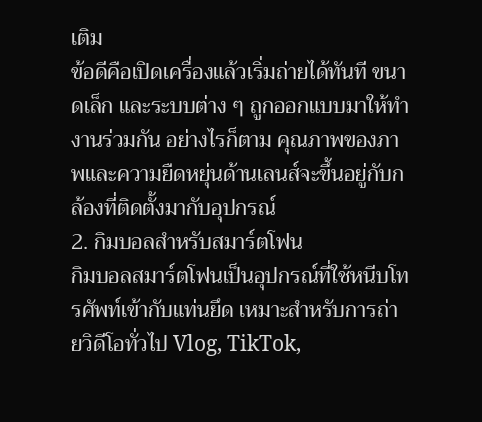เติม
ข้อดีคือเปิดเครื่องแล้วเริ่มถ่ายได้ทันที ขนาดเล็ก และระบบต่าง ๆ ถูกออกแบบมาให้ทำงานร่วมกัน อย่างไรก็ตาม คุณภาพของภาพและความยืดหยุ่นด้านเลนส์จะขึ้นอยู่กับกล้องที่ติดตั้งมากับอุปกรณ์
2. กิมบอลสำหรับสมาร์ตโฟน
กิมบอลสมาร์ตโฟนเป็นอุปกรณ์ที่ใช้หนีบโทรศัพท์เข้ากับแท่นยึด เหมาะสำหรับการถ่ายวิดีโอทั่วไป Vlog, TikTok,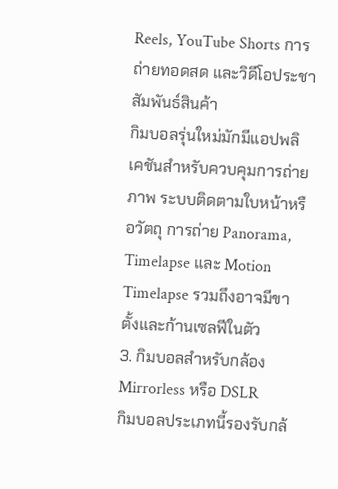Reels, YouTube Shorts การถ่ายทอดสด และวิดีโอประชาสัมพันธ์สินค้า
กิมบอลรุ่นใหม่มักมีแอปพลิเคชันสำหรับควบคุมการถ่ายภาพ ระบบติดตามใบหน้าหรือวัตถุ การถ่าย Panorama, Timelapse และ Motion Timelapse รวมถึงอาจมีขาตั้งและก้านเซลฟีในตัว
3. กิมบอลสำหรับกล้อง Mirrorless หรือ DSLR
กิมบอลประเภทนี้รองรับกล้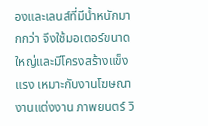องและเลนส์ที่มีน้ำหนักมากกว่า จึงใช้มอเตอร์ขนาดใหญ่และมีโครงสร้างแข็งแรง เหมาะกับงานโฆษณา งานแต่งงาน ภาพยนตร์ วิ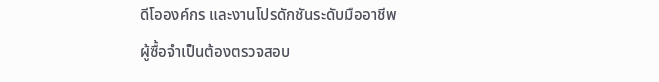ดีโอองค์กร และงานโปรดักชันระดับมืออาชีพ
ผู้ซื้อจำเป็นต้องตรวจสอบ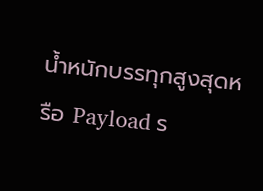น้ำหนักบรรทุกสูงสุดหรือ Payload ร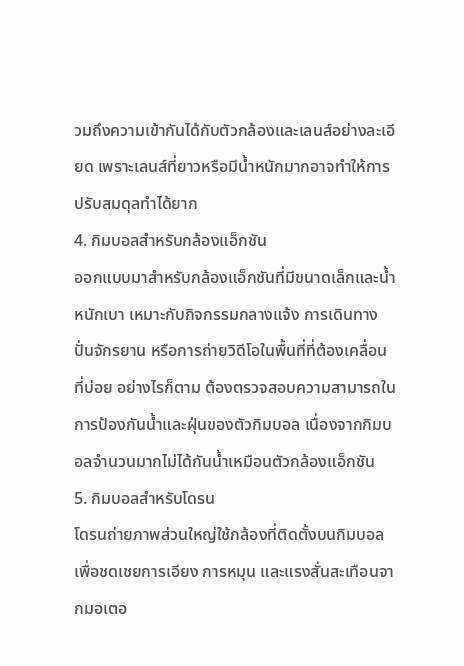วมถึงความเข้ากันได้กับตัวกล้องและเลนส์อย่างละเอียด เพราะเลนส์ที่ยาวหรือมีน้ำหนักมากอาจทำให้การปรับสมดุลทำได้ยาก
4. กิมบอลสำหรับกล้องแอ็กชัน
ออกแบบมาสำหรับกล้องแอ็กชันที่มีขนาดเล็กและน้ำหนักเบา เหมาะกับกิจกรรมกลางแจ้ง การเดินทาง ปั่นจักรยาน หรือการถ่ายวิดีโอในพื้นที่ที่ต้องเคลื่อนที่บ่อย อย่างไรก็ตาม ต้องตรวจสอบความสามารถในการป้องกันน้ำและฝุ่นของตัวกิมบอล เนื่องจากกิมบอลจำนวนมากไม่ได้กันน้ำเหมือนตัวกล้องแอ็กชัน
5. กิมบอลสำหรับโดรน
โดรนถ่ายภาพส่วนใหญ่ใช้กล้องที่ติดตั้งบนกิมบอล เพื่อชดเชยการเอียง การหมุน และแรงสั่นสะเทือนจากมอเตอ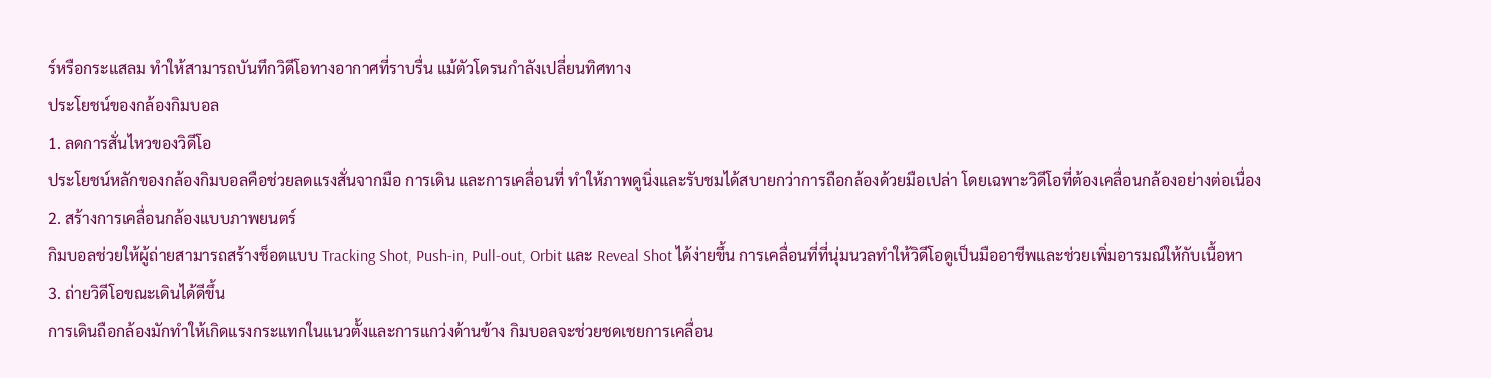ร์หรือกระแสลม ทำให้สามารถบันทึกวิดีโอทางอากาศที่ราบรื่น แม้ตัวโดรนกำลังเปลี่ยนทิศทาง
ประโยชน์ของกล้องกิมบอล
1. ลดการสั่นไหวของวิดีโอ
ประโยชน์หลักของกล้องกิมบอลคือช่วยลดแรงสั่นจากมือ การเดิน และการเคลื่อนที่ ทำให้ภาพดูนิ่งและรับชมได้สบายกว่าการถือกล้องด้วยมือเปล่า โดยเฉพาะวิดีโอที่ต้องเคลื่อนกล้องอย่างต่อเนื่อง
2. สร้างการเคลื่อนกล้องแบบภาพยนตร์
กิมบอลช่วยให้ผู้ถ่ายสามารถสร้างช็อตแบบ Tracking Shot, Push-in, Pull-out, Orbit และ Reveal Shot ได้ง่ายขึ้น การเคลื่อนที่ที่นุ่มนวลทำให้วิดีโอดูเป็นมืออาชีพและช่วยเพิ่มอารมณ์ให้กับเนื้อหา
3. ถ่ายวิดีโอขณะเดินได้ดีขึ้น
การเดินถือกล้องมักทำให้เกิดแรงกระแทกในแนวตั้งและการแกว่งด้านข้าง กิมบอลจะช่วยชดเชยการเคลื่อน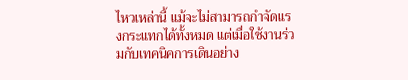ไหวเหล่านี้ แม้จะไม่สามารถกำจัดแรงกระแทกได้ทั้งหมด แต่เมื่อใช้งานร่วมกับเทคนิคการเดินอย่าง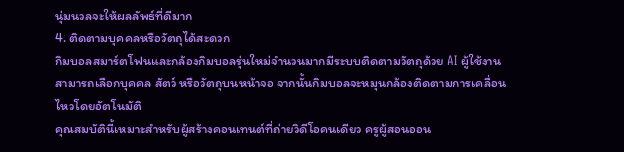นุ่มนวลจะให้ผลลัพธ์ที่ดีมาก
4. ติดตามบุคคลหรือวัตถุได้สะดวก
กิมบอลสมาร์ตโฟนและกล้องกิมบอลรุ่นใหม่จำนวนมากมีระบบติดตามวัตถุด้วย AI ผู้ใช้งานสามารถเลือกบุคคล สัตว์ หรือวัตถุบนหน้าจอ จากนั้นกิมบอลจะหมุนกล้องติดตามการเคลื่อนไหวโดยอัตโนมัติ
คุณสมบัตินี้เหมาะสำหรับผู้สร้างคอนเทนต์ที่ถ่ายวิดีโอคนเดียว ครูผู้สอนออน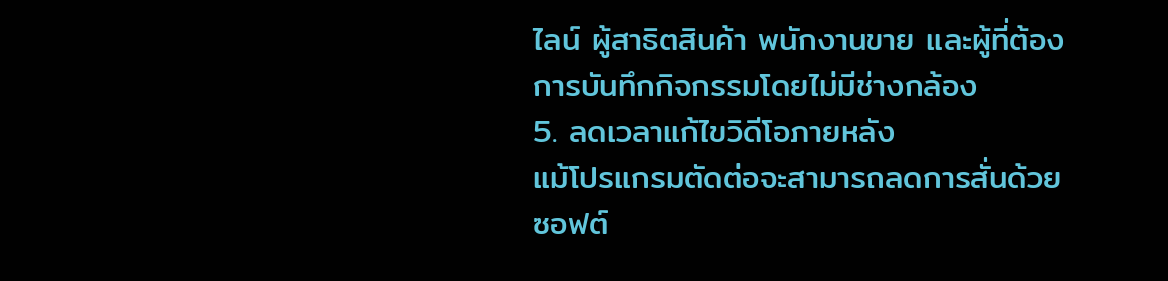ไลน์ ผู้สาธิตสินค้า พนักงานขาย และผู้ที่ต้องการบันทึกกิจกรรมโดยไม่มีช่างกล้อง
5. ลดเวลาแก้ไขวิดีโอภายหลัง
แม้โปรแกรมตัดต่อจะสามารถลดการสั่นด้วยซอฟต์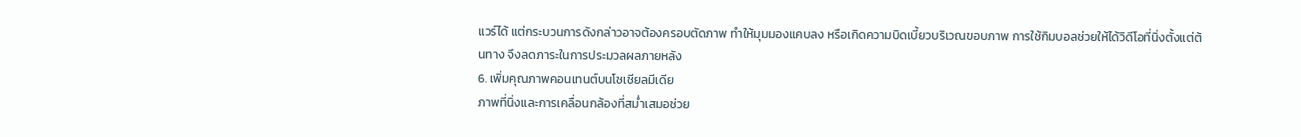แวร์ได้ แต่กระบวนการดังกล่าวอาจต้องครอบตัดภาพ ทำให้มุมมองแคบลง หรือเกิดความบิดเบี้ยวบริเวณขอบภาพ การใช้กิมบอลช่วยให้ได้วิดีโอที่นิ่งตั้งแต่ต้นทาง จึงลดภาระในการประมวลผลภายหลัง
6. เพิ่มคุณภาพคอนเทนต์บนโซเชียลมีเดีย
ภาพที่นิ่งและการเคลื่อนกล้องที่สม่ำเสมอช่วย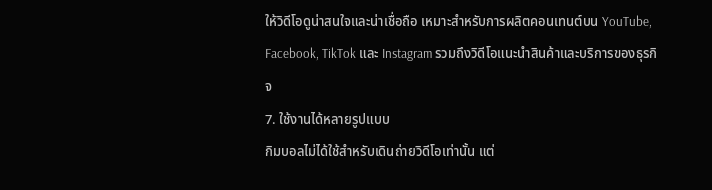ให้วิดีโอดูน่าสนใจและน่าเชื่อถือ เหมาะสำหรับการผลิตคอนเทนต์บน YouTube, Facebook, TikTok และ Instagram รวมถึงวิดีโอแนะนำสินค้าและบริการของธุรกิจ
7. ใช้งานได้หลายรูปแบบ
กิมบอลไม่ได้ใช้สำหรับเดินถ่ายวิดีโอเท่านั้น แต่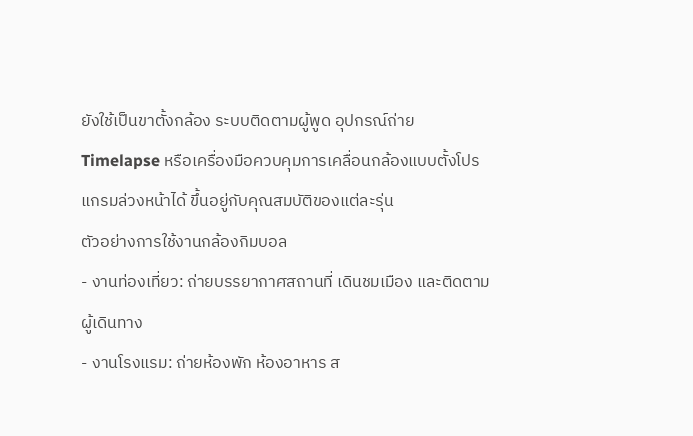ยังใช้เป็นขาตั้งกล้อง ระบบติดตามผู้พูด อุปกรณ์ถ่าย Timelapse หรือเครื่องมือควบคุมการเคลื่อนกล้องแบบตั้งโปรแกรมล่วงหน้าได้ ขึ้นอยู่กับคุณสมบัติของแต่ละรุ่น
ตัวอย่างการใช้งานกล้องกิมบอล
- งานท่องเที่ยว: ถ่ายบรรยากาศสถานที่ เดินชมเมือง และติดตามผู้เดินทาง
- งานโรงแรม: ถ่ายห้องพัก ห้องอาหาร ส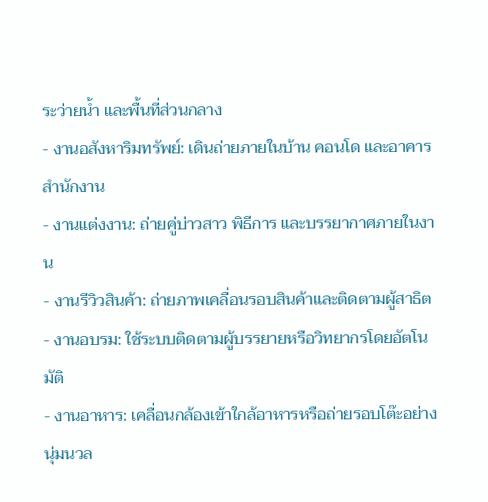ระว่ายน้ำ และพื้นที่ส่วนกลาง
- งานอสังหาริมทรัพย์: เดินถ่ายภายในบ้าน คอนโด และอาคารสำนักงาน
- งานแต่งงาน: ถ่ายคู่บ่าวสาว พิธีการ และบรรยากาศภายในงาน
- งานรีวิวสินค้า: ถ่ายภาพเคลื่อนรอบสินค้าและติดตามผู้สาธิต
- งานอบรม: ใช้ระบบติดตามผู้บรรยายหรือวิทยากรโดยอัตโนมัติ
- งานอาหาร: เคลื่อนกล้องเข้าใกล้อาหารหรือถ่ายรอบโต๊ะอย่างนุ่มนวล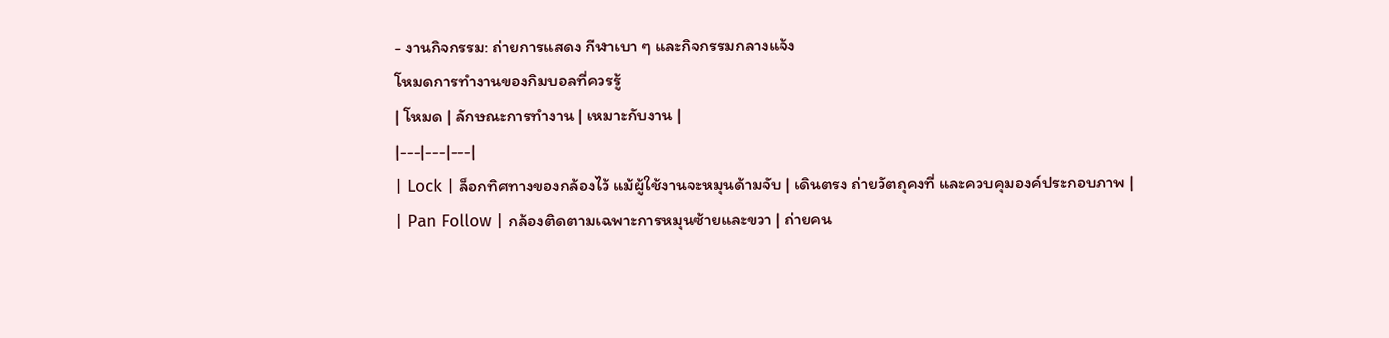- งานกิจกรรม: ถ่ายการแสดง กีฬาเบา ๆ และกิจกรรมกลางแจ้ง
โหมดการทำงานของกิมบอลที่ควรรู้
| โหมด | ลักษณะการทำงาน | เหมาะกับงาน |
|---|---|---|
| Lock | ล็อกทิศทางของกล้องไว้ แม้ผู้ใช้งานจะหมุนด้ามจับ | เดินตรง ถ่ายวัตถุคงที่ และควบคุมองค์ประกอบภาพ |
| Pan Follow | กล้องติดตามเฉพาะการหมุนซ้ายและขวา | ถ่ายคน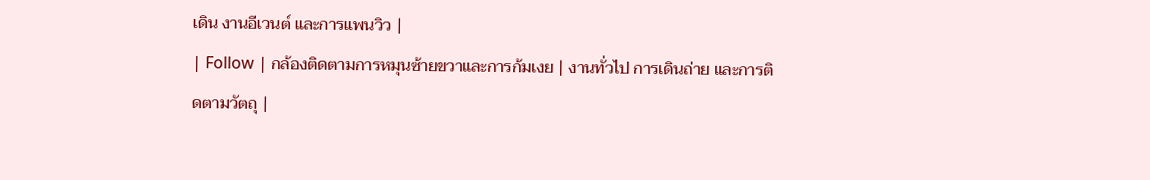เดิน งานอีเวนต์ และการแพนวิว |
| Follow | กล้องติดตามการหมุนซ้ายขวาและการก้มเงย | งานทั่วไป การเดินถ่าย และการติดตามวัตถุ |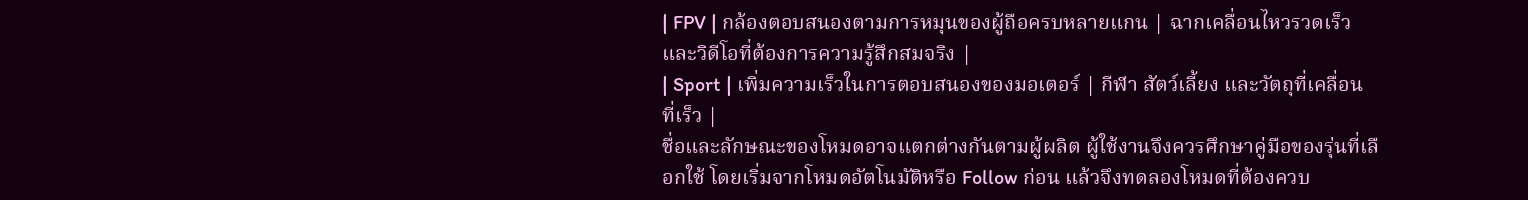| FPV | กล้องตอบสนองตามการหมุนของผู้ถือครบหลายแกน | ฉากเคลื่อนไหวรวดเร็วและวิดีโอที่ต้องการความรู้สึกสมจริง |
| Sport | เพิ่มความเร็วในการตอบสนองของมอเตอร์ | กีฬา สัตว์เลี้ยง และวัตถุที่เคลื่อนที่เร็ว |
ชื่อและลักษณะของโหมดอาจแตกต่างกันตามผู้ผลิต ผู้ใช้งานจึงควรศึกษาคู่มือของรุ่นที่เลือกใช้ โดยเริ่มจากโหมดอัตโนมัติหรือ Follow ก่อน แล้วจึงทดลองโหมดที่ต้องควบ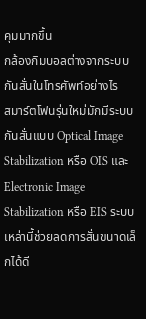คุมมากขึ้น
กล้องกิมบอลต่างจากระบบกันสั่นในโทรศัพท์อย่างไร
สมาร์ตโฟนรุ่นใหม่มักมีระบบกันสั่นแบบ Optical Image Stabilization หรือ OIS และ Electronic Image Stabilization หรือ EIS ระบบเหล่านี้ช่วยลดการสั่นขนาดเล็กได้ดี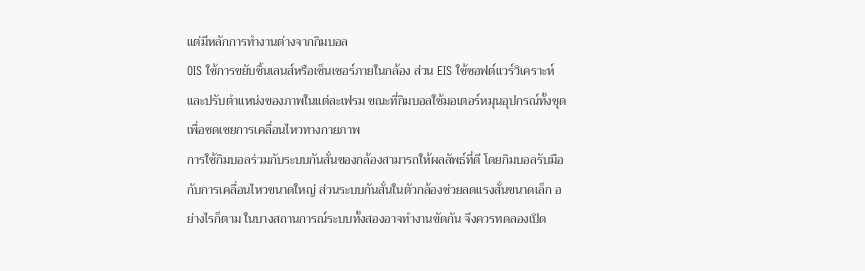แต่มีหลักการทำงานต่างจากกิมบอล
OIS ใช้การขยับชิ้นเลนส์หรือเซ็นเซอร์ภายในกล้อง ส่วน EIS ใช้ซอฟต์แวร์วิเคราะห์และปรับตำแหน่งของภาพในแต่ละเฟรม ขณะที่กิมบอลใช้มอเตอร์หมุนอุปกรณ์ทั้งชุดเพื่อชดเชยการเคลื่อนไหวทางกายภาพ
การใช้กิมบอลร่วมกับระบบกันสั่นของกล้องสามารถให้ผลลัพธ์ที่ดี โดยกิมบอลรับมือกับการเคลื่อนไหวขนาดใหญ่ ส่วนระบบกันสั่นในตัวกล้องช่วยลดแรงสั่นขนาดเล็ก อย่างไรก็ตาม ในบางสถานการณ์ระบบทั้งสองอาจทำงานขัดกัน จึงควรทดลองเปิด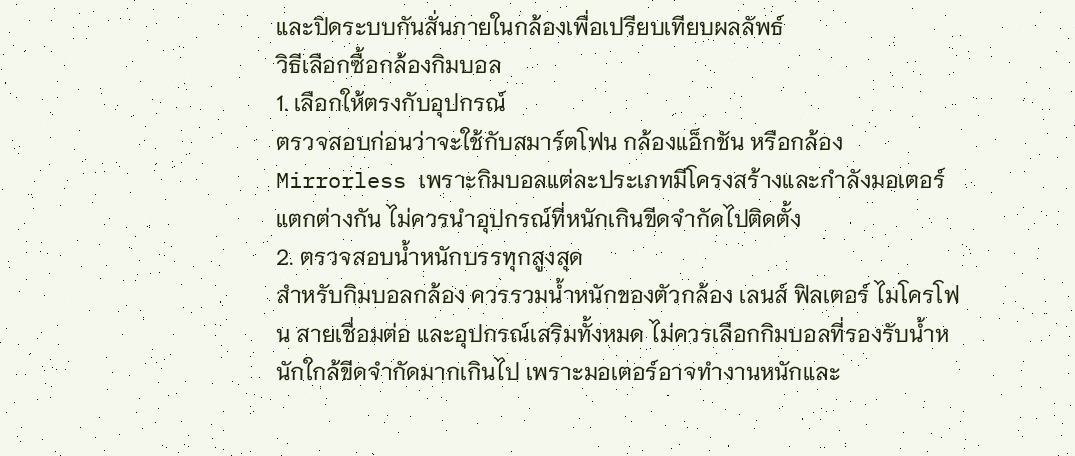และปิดระบบกันสั่นภายในกล้องเพื่อเปรียบเทียบผลลัพธ์
วิธีเลือกซื้อกล้องกิมบอล
1. เลือกให้ตรงกับอุปกรณ์
ตรวจสอบก่อนว่าจะใช้กับสมาร์ตโฟน กล้องแอ็กชัน หรือกล้อง Mirrorless เพราะกิมบอลแต่ละประเภทมีโครงสร้างและกำลังมอเตอร์แตกต่างกัน ไม่ควรนำอุปกรณ์ที่หนักเกินขีดจำกัดไปติดตั้ง
2. ตรวจสอบน้ำหนักบรรทุกสูงสุด
สำหรับกิมบอลกล้อง ควรรวมน้ำหนักของตัวกล้อง เลนส์ ฟิลเตอร์ ไมโครโฟน สายเชื่อมต่อ และอุปกรณ์เสริมทั้งหมด ไม่ควรเลือกกิมบอลที่รองรับน้ำหนักใกล้ขีดจำกัดมากเกินไป เพราะมอเตอร์อาจทำงานหนักและ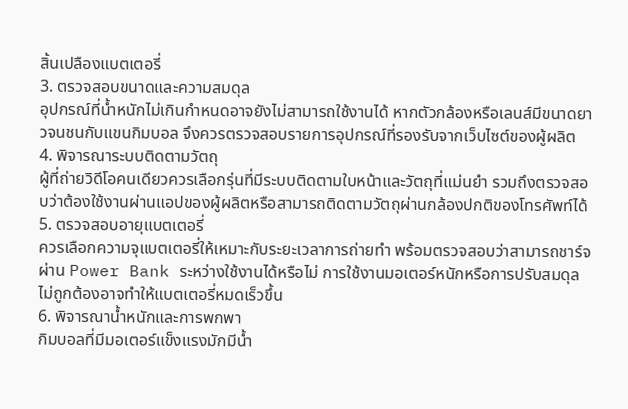สิ้นเปลืองแบตเตอรี่
3. ตรวจสอบขนาดและความสมดุล
อุปกรณ์ที่น้ำหนักไม่เกินกำหนดอาจยังไม่สามารถใช้งานได้ หากตัวกล้องหรือเลนส์มีขนาดยาวจนชนกับแขนกิมบอล จึงควรตรวจสอบรายการอุปกรณ์ที่รองรับจากเว็บไซต์ของผู้ผลิต
4. พิจารณาระบบติดตามวัตถุ
ผู้ที่ถ่ายวิดีโอคนเดียวควรเลือกรุ่นที่มีระบบติดตามใบหน้าและวัตถุที่แม่นยำ รวมถึงตรวจสอบว่าต้องใช้งานผ่านแอปของผู้ผลิตหรือสามารถติดตามวัตถุผ่านกล้องปกติของโทรศัพท์ได้
5. ตรวจสอบอายุแบตเตอรี่
ควรเลือกความจุแบตเตอรี่ให้เหมาะกับระยะเวลาการถ่ายทำ พร้อมตรวจสอบว่าสามารถชาร์จผ่าน Power Bank ระหว่างใช้งานได้หรือไม่ การใช้งานมอเตอร์หนักหรือการปรับสมดุลไม่ถูกต้องอาจทำให้แบตเตอรี่หมดเร็วขึ้น
6. พิจารณาน้ำหนักและการพกพา
กิมบอลที่มีมอเตอร์แข็งแรงมักมีน้ำ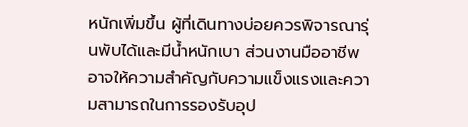หนักเพิ่มขึ้น ผู้ที่เดินทางบ่อยควรพิจารณารุ่นพับได้และมีน้ำหนักเบา ส่วนงานมืออาชีพอาจให้ความสำคัญกับความแข็งแรงและความสามารถในการรองรับอุป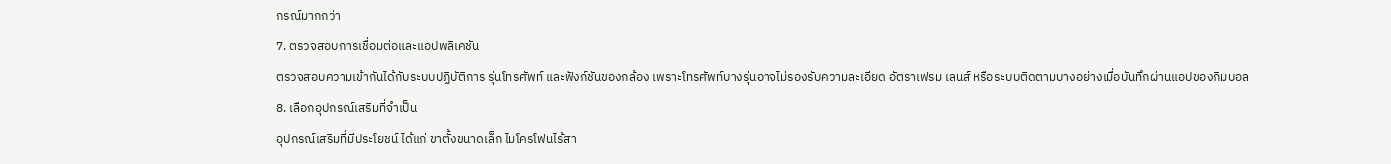กรณ์มากกว่า
7. ตรวจสอบการเชื่อมต่อและแอปพลิเคชัน
ตรวจสอบความเข้ากันได้กับระบบปฏิบัติการ รุ่นโทรศัพท์ และฟังก์ชันของกล้อง เพราะโทรศัพท์บางรุ่นอาจไม่รองรับความละเอียด อัตราเฟรม เลนส์ หรือระบบติดตามบางอย่างเมื่อบันทึกผ่านแอปของกิมบอล
8. เลือกอุปกรณ์เสริมที่จำเป็น
อุปกรณ์เสริมที่มีประโยชน์ ได้แก่ ขาตั้งขนาดเล็ก ไมโครโฟนไร้สา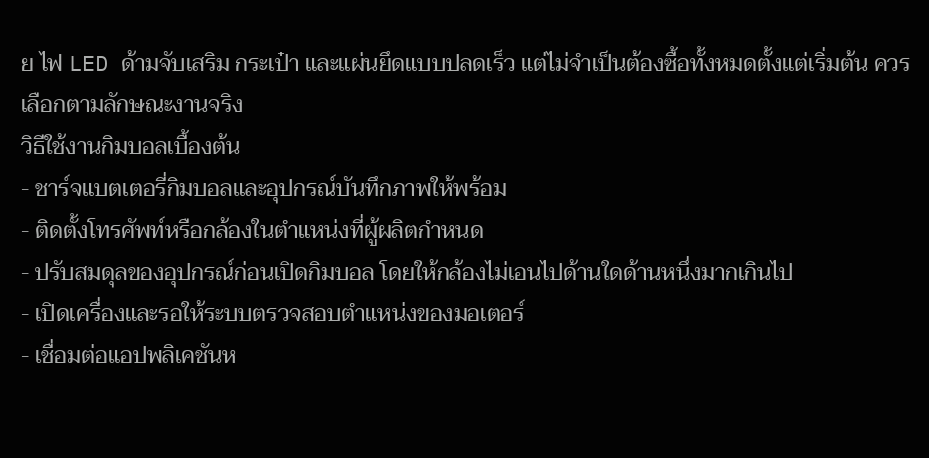ย ไฟ LED ด้ามจับเสริม กระเป๋า และแผ่นยึดแบบปลดเร็ว แต่ไม่จำเป็นต้องซื้อทั้งหมดตั้งแต่เริ่มต้น ควรเลือกตามลักษณะงานจริง
วิธีใช้งานกิมบอลเบื้องต้น
- ชาร์จแบตเตอรี่กิมบอลและอุปกรณ์บันทึกภาพให้พร้อม
- ติดตั้งโทรศัพท์หรือกล้องในตำแหน่งที่ผู้ผลิตกำหนด
- ปรับสมดุลของอุปกรณ์ก่อนเปิดกิมบอล โดยให้กล้องไม่เอนไปด้านใดด้านหนึ่งมากเกินไป
- เปิดเครื่องและรอให้ระบบตรวจสอบตำแหน่งของมอเตอร์
- เชื่อมต่อแอปพลิเคชันห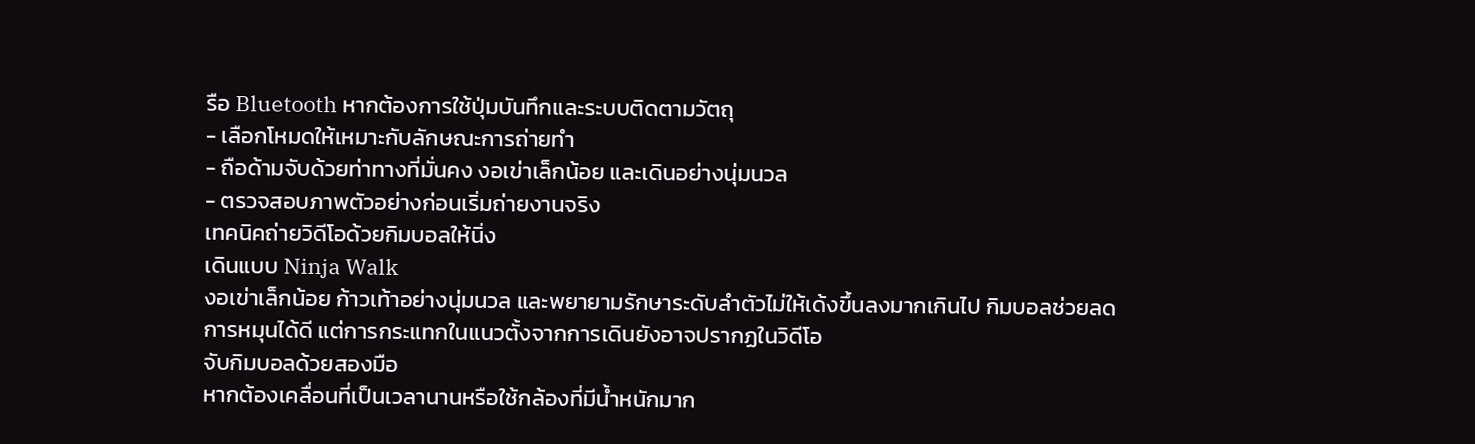รือ Bluetooth หากต้องการใช้ปุ่มบันทึกและระบบติดตามวัตถุ
- เลือกโหมดให้เหมาะกับลักษณะการถ่ายทำ
- ถือด้ามจับด้วยท่าทางที่มั่นคง งอเข่าเล็กน้อย และเดินอย่างนุ่มนวล
- ตรวจสอบภาพตัวอย่างก่อนเริ่มถ่ายงานจริง
เทคนิคถ่ายวิดีโอด้วยกิมบอลให้นิ่ง
เดินแบบ Ninja Walk
งอเข่าเล็กน้อย ก้าวเท้าอย่างนุ่มนวล และพยายามรักษาระดับลำตัวไม่ให้เด้งขึ้นลงมากเกินไป กิมบอลช่วยลดการหมุนได้ดี แต่การกระแทกในแนวตั้งจากการเดินยังอาจปรากฏในวิดีโอ
จับกิมบอลด้วยสองมือ
หากต้องเคลื่อนที่เป็นเวลานานหรือใช้กล้องที่มีน้ำหนักมาก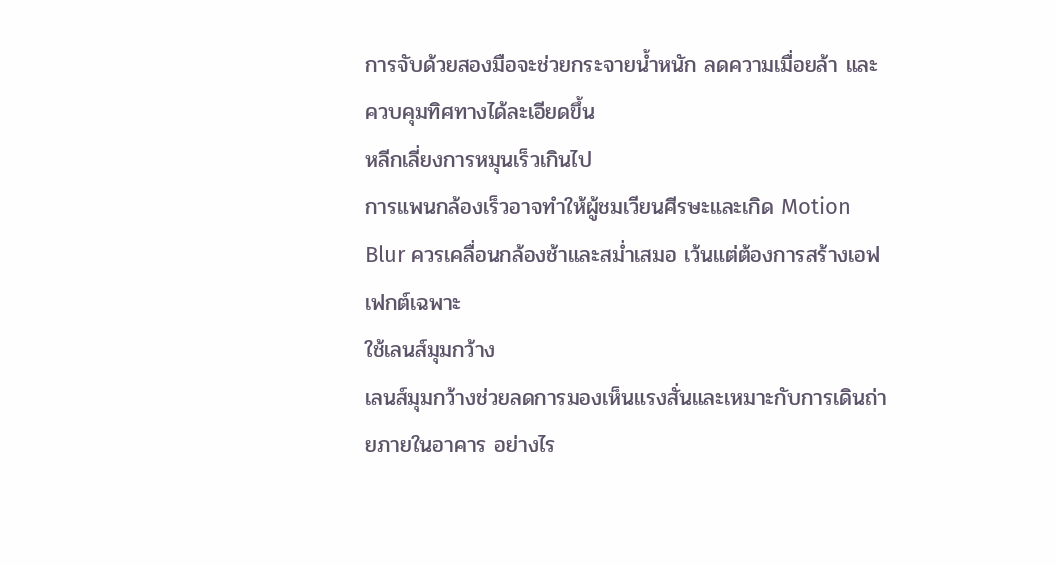การจับด้วยสองมือจะช่วยกระจายน้ำหนัก ลดความเมื่อยล้า และควบคุมทิศทางได้ละเอียดขึ้น
หลีกเลี่ยงการหมุนเร็วเกินไป
การแพนกล้องเร็วอาจทำให้ผู้ชมเวียนศีรษะและเกิด Motion Blur ควรเคลื่อนกล้องช้าและสม่ำเสมอ เว้นแต่ต้องการสร้างเอฟเฟกต์เฉพาะ
ใช้เลนส์มุมกว้าง
เลนส์มุมกว้างช่วยลดการมองเห็นแรงสั่นและเหมาะกับการเดินถ่ายภายในอาคาร อย่างไร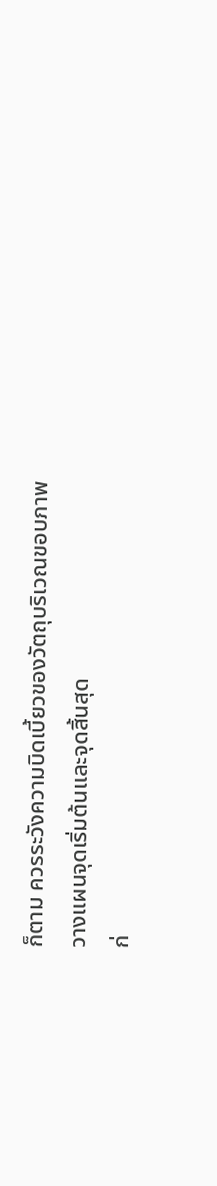ก็ตาม ควรระวังความบิดเบี้ยวของวัตถุบริเวณขอบภาพ
วางแผนจุดเริ่มต้นและจุดสิ้นสุด
ก่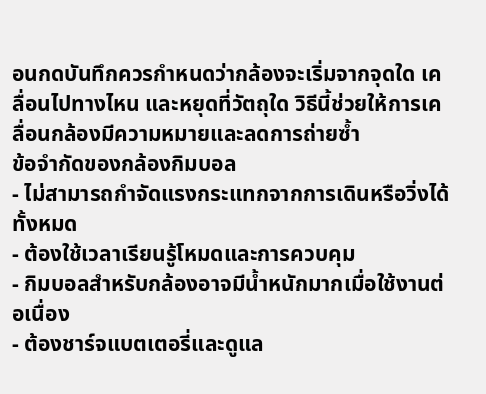อนกดบันทึกควรกำหนดว่ากล้องจะเริ่มจากจุดใด เคลื่อนไปทางไหน และหยุดที่วัตถุใด วิธีนี้ช่วยให้การเคลื่อนกล้องมีความหมายและลดการถ่ายซ้ำ
ข้อจำกัดของกล้องกิมบอล
- ไม่สามารถกำจัดแรงกระแทกจากการเดินหรือวิ่งได้ทั้งหมด
- ต้องใช้เวลาเรียนรู้โหมดและการควบคุม
- กิมบอลสำหรับกล้องอาจมีน้ำหนักมากเมื่อใช้งานต่อเนื่อง
- ต้องชาร์จแบตเตอรี่และดูแล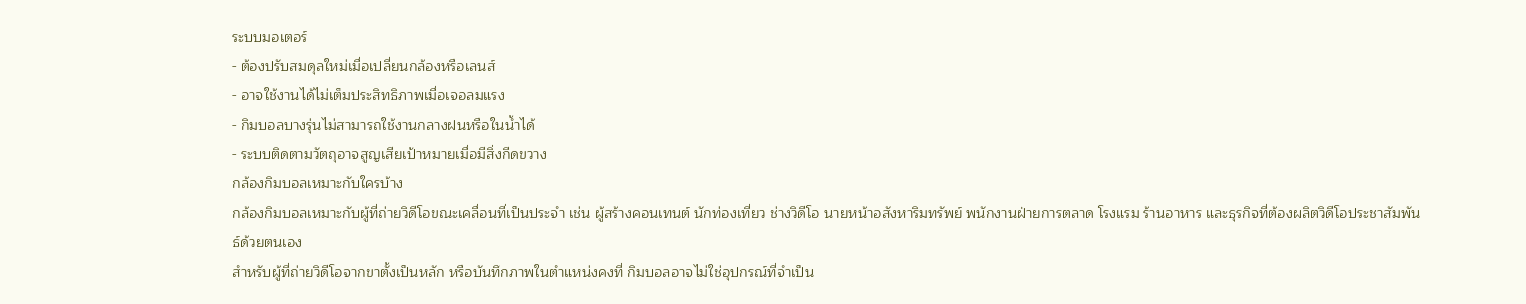ระบบมอเตอร์
- ต้องปรับสมดุลใหม่เมื่อเปลี่ยนกล้องหรือเลนส์
- อาจใช้งานได้ไม่เต็มประสิทธิภาพเมื่อเจอลมแรง
- กิมบอลบางรุ่นไม่สามารถใช้งานกลางฝนหรือในน้ำได้
- ระบบติดตามวัตถุอาจสูญเสียเป้าหมายเมื่อมีสิ่งกีดขวาง
กล้องกิมบอลเหมาะกับใครบ้าง
กล้องกิมบอลเหมาะกับผู้ที่ถ่ายวิดีโอขณะเคลื่อนที่เป็นประจำ เช่น ผู้สร้างคอนเทนต์ นักท่องเที่ยว ช่างวิดีโอ นายหน้าอสังหาริมทรัพย์ พนักงานฝ่ายการตลาด โรงแรม ร้านอาหาร และธุรกิจที่ต้องผลิตวิดีโอประชาสัมพันธ์ด้วยตนเอง
สำหรับผู้ที่ถ่ายวิดีโอจากขาตั้งเป็นหลัก หรือบันทึกภาพในตำแหน่งคงที่ กิมบอลอาจไม่ใช่อุปกรณ์ที่จำเป็น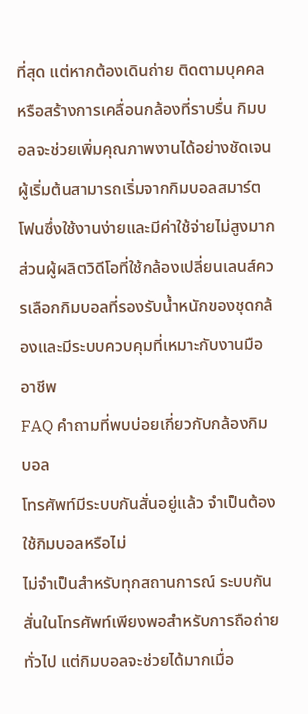ที่สุด แต่หากต้องเดินถ่าย ติดตามบุคคล หรือสร้างการเคลื่อนกล้องที่ราบรื่น กิมบอลจะช่วยเพิ่มคุณภาพงานได้อย่างชัดเจน
ผู้เริ่มต้นสามารถเริ่มจากกิมบอลสมาร์ตโฟนซึ่งใช้งานง่ายและมีค่าใช้จ่ายไม่สูงมาก ส่วนผู้ผลิตวิดีโอที่ใช้กล้องเปลี่ยนเลนส์ควรเลือกกิมบอลที่รองรับน้ำหนักของชุดกล้องและมีระบบควบคุมที่เหมาะกับงานมืออาชีพ
FAQ คำถามที่พบบ่อยเกี่ยวกับกล้องกิมบอล
โทรศัพท์มีระบบกันสั่นอยู่แล้ว จำเป็นต้องใช้กิมบอลหรือไม่
ไม่จำเป็นสำหรับทุกสถานการณ์ ระบบกันสั่นในโทรศัพท์เพียงพอสำหรับการถือถ่ายทั่วไป แต่กิมบอลจะช่วยได้มากเมื่อ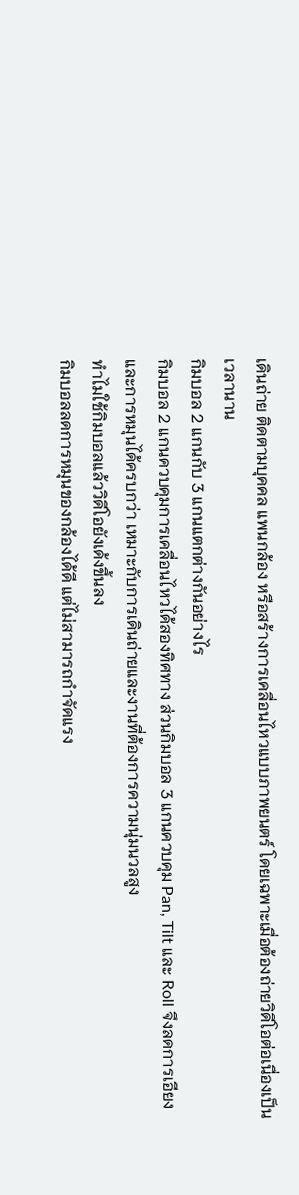เดินถ่าย ติดตามบุคคล แพนกล้อง หรือสร้างการเคลื่อนไหวแบบภาพยนตร์ โดยเฉพาะเมื่อต้องถ่ายวิดีโอต่อเนื่องเป็นเวลานาน
กิมบอล 2 แกนกับ 3 แกนแตกต่างกันอย่างไร
กิมบอล 2 แกนควบคุมการเคลื่อนไหวได้สองทิศทาง ส่วนกิมบอล 3 แกนควบคุม Pan, Tilt และ Roll จึงลดการเอียงและการหมุนได้ครบกว่า เหมาะกับการเดินถ่ายและงานที่ต้องการความนุ่มนวลสูง
ทำไมใช้กิมบอลแล้ววิดีโอยังเด้งขึ้นลง
กิมบอลลดการหมุนของกล้องได้ดี แต่ไม่สามารถกำจัดแรง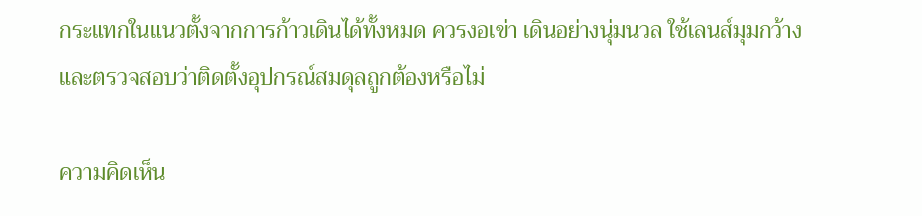กระแทกในแนวตั้งจากการก้าวเดินได้ทั้งหมด ควรงอเข่า เดินอย่างนุ่มนวล ใช้เลนส์มุมกว้าง และตรวจสอบว่าติดตั้งอุปกรณ์สมดุลถูกต้องหรือไม่

ความคิดเห็น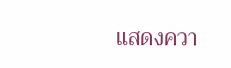แสดงควา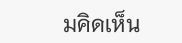มคิดเห็น